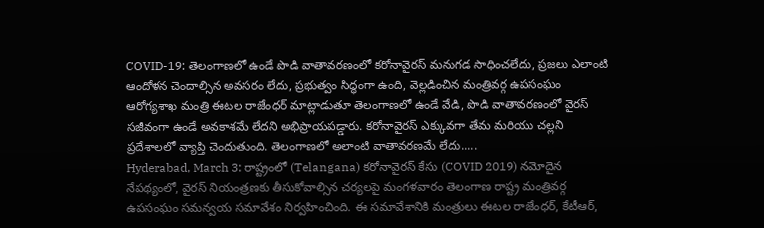COVID-19: తెలంగాణలో ఉండే పొడి వాతావరణంలో కరోనావైరస్ మనుగడ సాధించలేదు, ప్రజలు ఎలాంటి ఆందోళన చెందాల్సిన అవసరం లేదు, ప్రభుత్వం సిద్ధంగా ఉంది, వెల్లడించిన మంత్రివర్గ ఉపసంఘం
ఆరోగ్యశాఖ మంత్రి ఈటల రాజేంధర్ మాట్లాడుతూ తెలంగాణలో ఉండే వేడి, పొడి వాతావరణంలో వైరస్ సజీవంగా ఉండే అవకాశమే లేదని అభిప్రాయపడ్డారు. కరోనావైరస్ ఎక్కువగా తేమ మరియు చల్లని ప్రదేశాలలో వ్యాప్తి చెందుతుంది. తెలంగాణలో అలాంటి వాతావరణమే లేదు.....
Hyderabad, March 3: రాష్ట్రంలో (Telangana) కరోనావైరస్ కేసు (COVID 2019) నమోదైన నేపథ్యంలో, వైరస్ నియంత్రణకు తీసుకోవాల్సిన చర్యలపై మంగళవారం తెలంగాణ రాష్ట్ర మంత్రివర్గ ఉపసంఘం సమన్వయ సమావేశం నిర్వహించింది. ఈ సమావేశానికి మంత్రులు ఈటల రాజేంధర్, కేటీఆర్,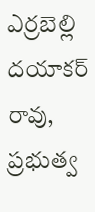ఎర్రబెల్లి దయాకర్ రావు, ప్రభుత్వ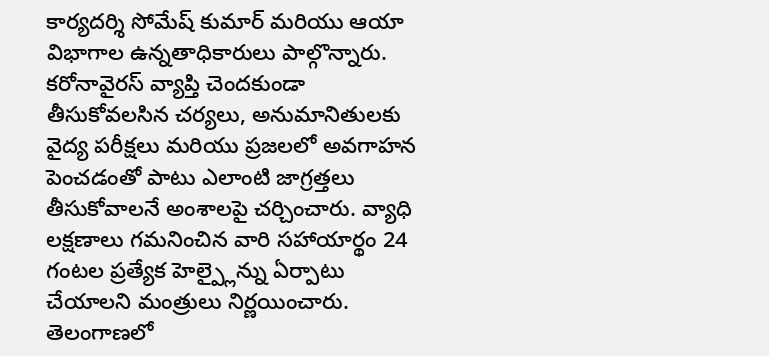కార్యదర్శి సోమేష్ కుమార్ మరియు ఆయా విభాగాల ఉన్నతాధికారులు పాల్గొన్నారు.
కరోనావైరస్ వ్యాప్తి చెందకుండా తీసుకోవలసిన చర్యలు, అనుమానితులకు వైద్య పరీక్షలు మరియు ప్రజలలో అవగాహన పెంచడంతో పాటు ఎలాంటి జాగ్రత్తలు తీసుకోవాలనే అంశాలపై చర్చించారు. వ్యాధి లక్షణాలు గమనించిన వారి సహాయార్థం 24 గంటల ప్రత్యేక హెల్ప్లైన్ను ఏర్పాటు చేయాలని మంత్రులు నిర్ణయించారు. తెలంగాణలో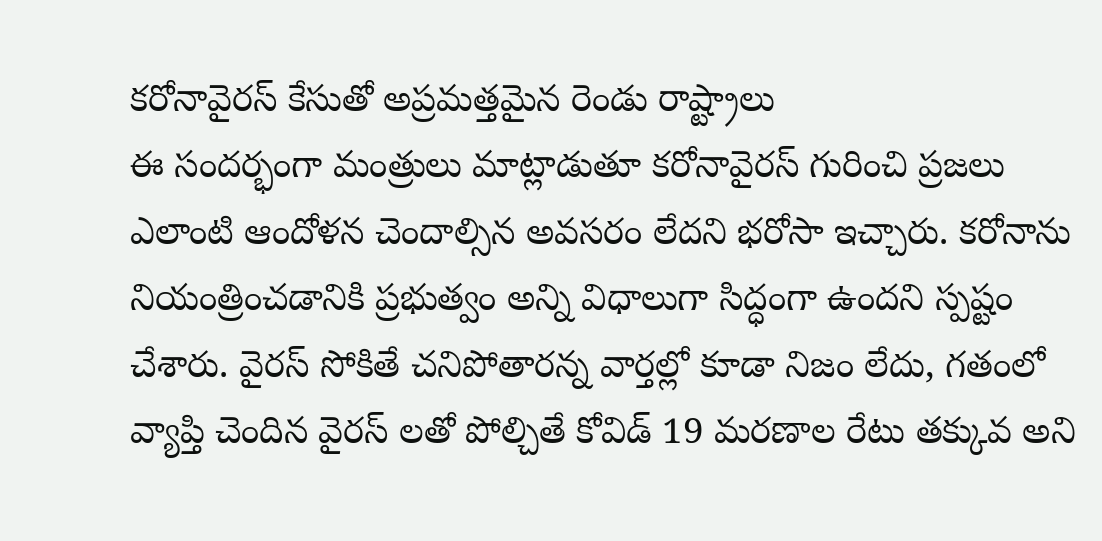కరోనావైరస్ కేసుతో అప్రమత్తమైన రెండు రాష్ట్రాలు
ఈ సందర్భంగా మంత్రులు మాట్లాడుతూ కరోనావైరస్ గురించి ప్రజలు ఎలాంటి ఆందోళన చెందాల్సిన అవసరం లేదని భరోసా ఇచ్చారు. కరోనాను నియంత్రించడానికి ప్రభుత్వం అన్ని విధాలుగా సిద్ధంగా ఉందని స్పష్టం చేశారు. వైరస్ సోకితే చనిపోతారన్న వార్తల్లో కూడా నిజం లేదు, గతంలో వ్యాప్తి చెందిన వైరస్ లతో పోల్చితే కోవిడ్ 19 మరణాల రేటు తక్కువ అని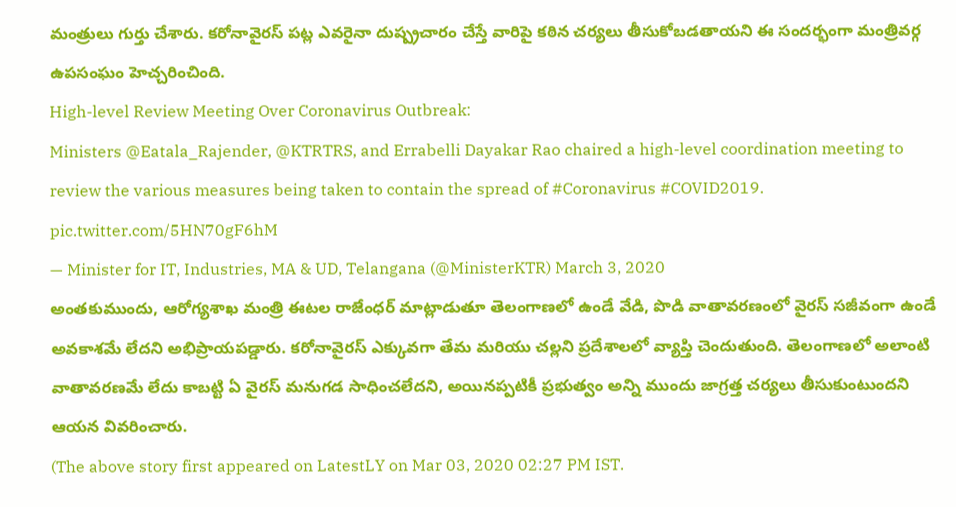మంత్రులు గుర్తు చేశారు. కరోనావైరస్ పట్ల ఎవరైనా దుష్ప్రచారం చేస్తే వారిపై కఠిన చర్యలు తీసుకోబడతాయని ఈ సందర్భంగా మంత్రివర్గ ఉపసంఘం హెచ్చరించింది.
High-level Review Meeting Over Coronavirus Outbreak:
Ministers @Eatala_Rajender, @KTRTRS, and Errabelli Dayakar Rao chaired a high-level coordination meeting to review the various measures being taken to contain the spread of #Coronavirus #COVID2019. pic.twitter.com/5HN70gF6hM
— Minister for IT, Industries, MA & UD, Telangana (@MinisterKTR) March 3, 2020
అంతకుముందు, ఆరోగ్యశాఖ మంత్రి ఈటల రాజేంధర్ మాట్లాడుతూ తెలంగాణలో ఉండే వేడి, పొడి వాతావరణంలో వైరస్ సజీవంగా ఉండే అవకాశమే లేదని అభిప్రాయపడ్డారు. కరోనావైరస్ ఎక్కువగా తేమ మరియు చల్లని ప్రదేశాలలో వ్యాప్తి చెందుతుంది. తెలంగాణలో అలాంటి వాతావరణమే లేదు కాబట్టి ఏ వైరస్ మనుగడ సాధించలేదని, అయినప్పటికీ ప్రభుత్వం అన్ని ముందు జాగ్రత్త చర్యలు తీసుకుంటుందని ఆయన వివరించారు.
(The above story first appeared on LatestLY on Mar 03, 2020 02:27 PM IST.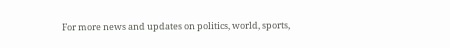For more news and updates on politics, world, sports,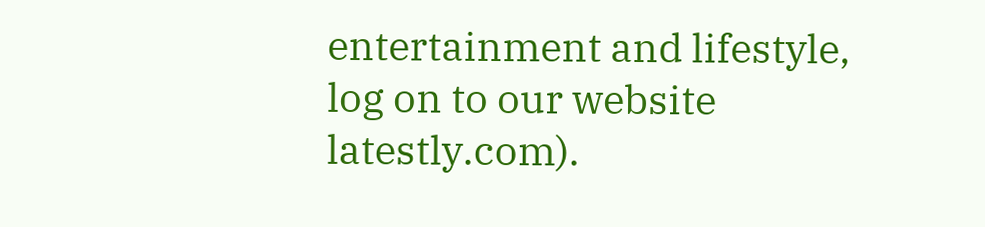entertainment and lifestyle, log on to our website latestly.com).